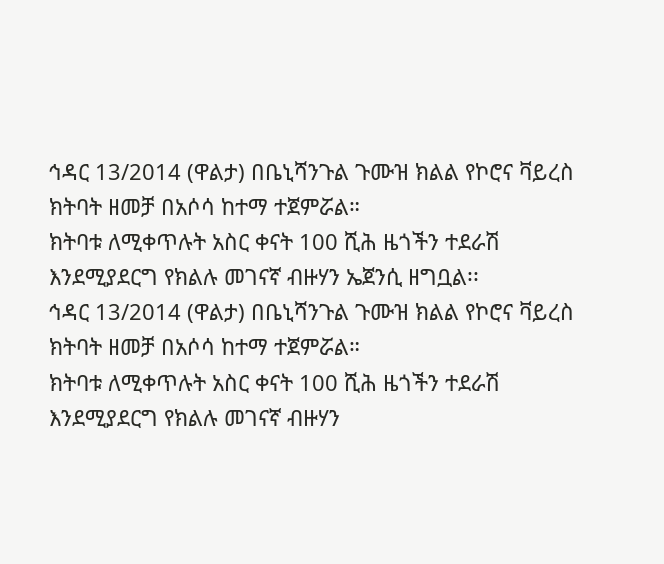ኅዳር 13/2014 (ዋልታ) በቤኒሻንጉል ጉሙዝ ክልል የኮሮና ቫይረስ ክትባት ዘመቻ በአሶሳ ከተማ ተጀምሯል።
ክትባቱ ለሚቀጥሉት አስር ቀናት 100 ሺሕ ዜጎችን ተደራሽ እንደሚያደርግ የክልሉ መገናኛ ብዙሃን ኤጀንሲ ዘግቧል፡፡
ኅዳር 13/2014 (ዋልታ) በቤኒሻንጉል ጉሙዝ ክልል የኮሮና ቫይረስ ክትባት ዘመቻ በአሶሳ ከተማ ተጀምሯል።
ክትባቱ ለሚቀጥሉት አስር ቀናት 100 ሺሕ ዜጎችን ተደራሽ እንደሚያደርግ የክልሉ መገናኛ ብዙሃን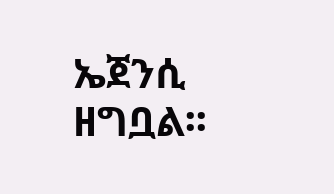ኤጀንሲ ዘግቧል፡፡